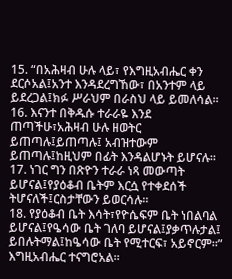15. “በአሕዛብ ሁሉ ላይ፣ የእግዚአብሔር ቀን ደርሶአል፤አንተ እንዳደረግኸው፣ በአንተም ላይ ይደረጋል፤ክፉ ሥራህም በራስህ ላይ ይመለሳል።
16. እናንተ በቅዱሱ ተራራዬ እንደ ጠጣችሁ፣አሕዛብ ሁሉ ዘወትር ይጠጣሉ፤ይጠጣሉ፤ አብዝተውም ይጠጣሉ፤ከዚህም በፊት እንዳልሆኑት ይሆናሉ።
17. ነገር ግን በጽዮን ተራራ ነጻ መውጣት ይሆናል፤የያዕቆብ ቤትም እርሷ የተቀደሰች ትሆናለች፤ርስታቸውን ይወርሳሉ።
18. የያዕቆብ ቤት እሳት፣የዮሴፍም ቤት ነበልባል ይሆናል፤የዔሳው ቤት ገለባ ይሆናል፤ያቃጥሉታል፤ ይበሉትማል፤ከዔሳው ቤት የሚተርፍ፣ አይኖርም።” እግዚአብሔር ተናግሮአል።